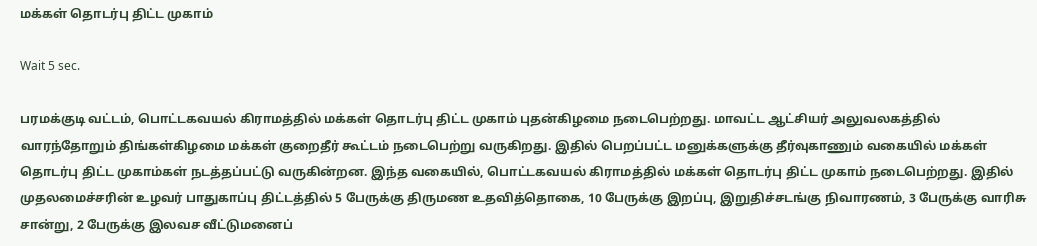மக்கள் தொடர்பு திட்ட முகாம்

Wait 5 sec.

பரமக்குடி வட்டம், பொட்டகவயல் கிராமத்தில் மக்கள் தொடர்பு திட்ட முகாம் புதன்கிழமை நடைபெற்றது. மாவட்ட ஆட்சியர் அலுவலகத்தில் வாரந்தோறும் திங்கள்கிழமை மக்கள் குறைதீர் கூட்டம் நடைபெற்று வருகிறது. இதில் பெறப்பட்ட மனுக்களுக்கு தீர்வுகாணும் வகையில் மக்கள் தொடர்பு திட்ட முகாம்கள் நடத்தப்பட்டு வருகின்றன. இந்த வகையில், பொட்டகவயல் கிராமத்தில் மக்கள் தொடர்பு திட்ட முகாம் நடைபெற்றது. இதில் முதலமைச்சரின் உழவர் பாதுகாப்பு திட்டத்தில் 5 பேருக்கு திருமண உதவித்தொகை, 10 பேருக்கு இறப்பு, இறுதிச்சடங்கு நிவாரணம், 3 பேருக்கு வாரிசு சான்று, 2 பேருக்கு இலவச வீட்டுமனைப்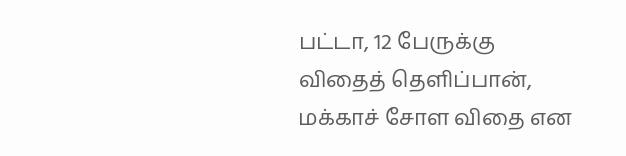பட்டா, 12 பேருக்கு விதைத் தெளிப்பான், மக்காச் சோள விதை என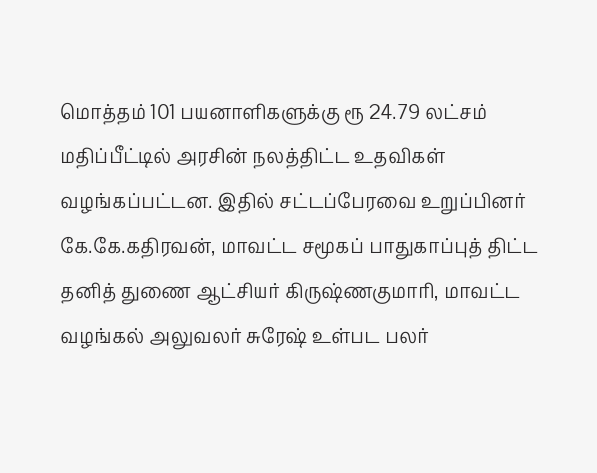மொத்தம் 101 பயனாளிகளுக்கு ரூ 24.79 லட்சம் மதிப்பீட்டில் அரசின் நலத்திட்ட உதவிகள் வழங்கப்பட்டன. இதில் சட்டப்பேரவை உறுப்பினர் கே.கே.கதிரவன், மாவட்ட சமூகப் பாதுகாப்புத் திட்ட தனித் துணை ஆட்சியர் கிருஷ்ணகுமாரி, மாவட்ட வழங்கல் அலுவலர் சுரேஷ் உள்பட பலர்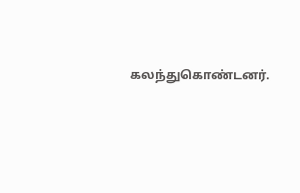கலந்துகொண்டனர்.